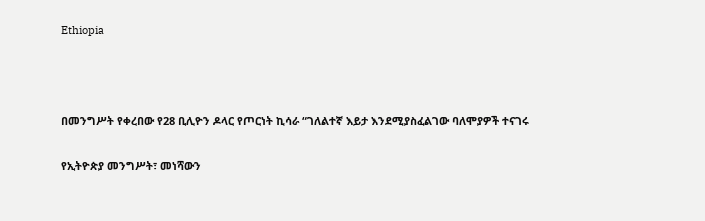Ethiopia



በመንግሥት የቀረበው የ28 ቢሊዮን ዶላር የጦርነት ኪሳራ “ገለልተኛ እይታ እንደሚያስፈልገው ባለሞያዎች ተናገሩ

የኢትዮጵያ መንግሥት፣ መነሻውን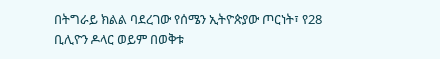በትግራይ ክልል ባደረገው የሰሜን ኢትዮጵያው ጦርነት፣ የ28 ቢሊዮን ዶላር ወይም በወቅቱ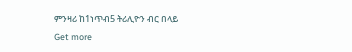ምንዛሪ ከ1ነጥብ5 ትሪሊዮን ብር በላይ
Get more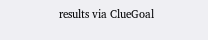results via ClueGoal